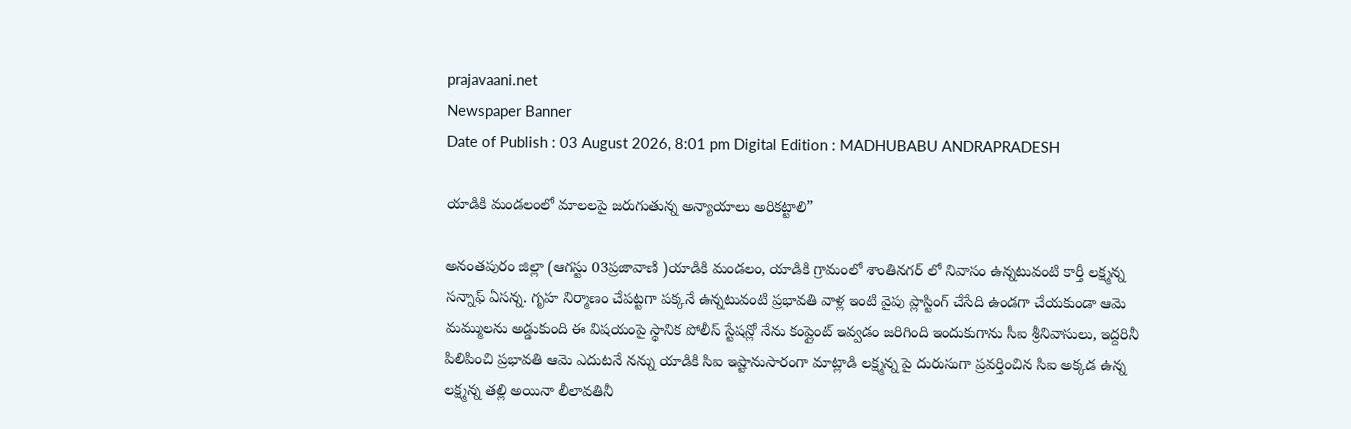prajavaani.net
Newspaper Banner
Date of Publish : 03 August 2026, 8:01 pm Digital Edition : MADHUBABU ANDRAPRADESH

యాడికి మండలంలో మాలలపై జరుగుతున్న అన్యాయాలు అరికట్టాలి”

అనంతపురం జిల్లా (ఆగస్టు 03ప్రజావాణి )యాడికి మండలం, యాడికి గ్రామంలో శాంతినగర్ లో నివాసం ఉన్నటువంటి కార్తీ లక్ష్మన్న సన్నాఫ్ ఏసన్న. గృహ నిర్మాణం చేపట్టగా పక్కనే ఉన్నటువంటి ప్రభావతి వాళ్ల ఇంటి వైపు ప్లాస్టింగ్ చేసేది ఉండగా చేయకుండా ఆమె మమ్ములను అడ్డుకుంది ఈ విషయంపై స్థానిక పోలీస్ స్టేషన్లో నేను కంప్లైంట్ ఇవ్వడం జరిగింది ఇందుకుగాను సీఐ శ్రీనివాసులు, ఇద్దరినీ పిలిపించి ప్రభావతి ఆమె ఎదుటనే నన్ను యాడికి సిఐ ఇష్టానుసారంగా మాట్లాడి లక్ష్మన్న పై దురుసుగా ప్రవర్తించిన సిఐ అక్కడ ఉన్న లక్ష్మన్న తల్లి అయినా లీలావతినీ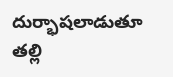దుర్భాషలాడుతూ తల్లి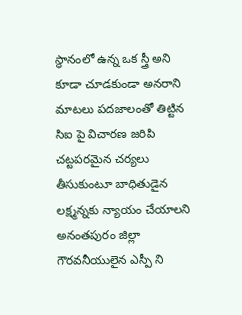స్థానంలో ఉన్న ఒక స్త్రీ అని కూడా చూడకుండా అనరాని మాటలు పదజాలంతో తిట్టిన సిఐ పై విచారణ జరిపి చట్టపరమైన చర్యలు తీసుకుంటూ బాధితుడైన లక్ష్మన్నకు న్యాయం చేయాలని అనంతపురం జిల్లా గౌరవనీయులైన ఎస్పీ ని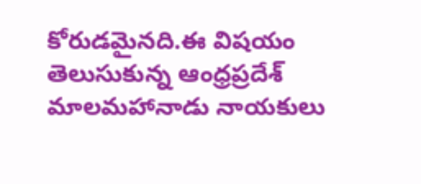కోరుడమైనది.ఈ విషయం తెలుసుకున్న ఆంధ్రప్రదేశ్ మాలమహానాడు నాయకులు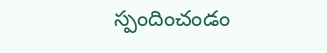స్పందించండం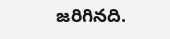జరిగినది.